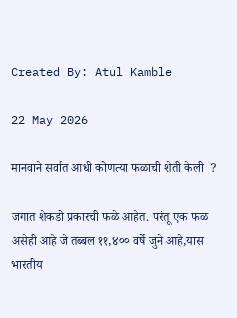Created By: Atul Kamble

22 May 2026

मानवाने सर्वात आधी कोणत्या फळाची शेती केली  ?

जगात शेकडो प्रकारची फळे आहेत. परंतू एक फळ असेही आहे जे तब्बल ११,४०० वर्षे जुने आहे,यास भारतीय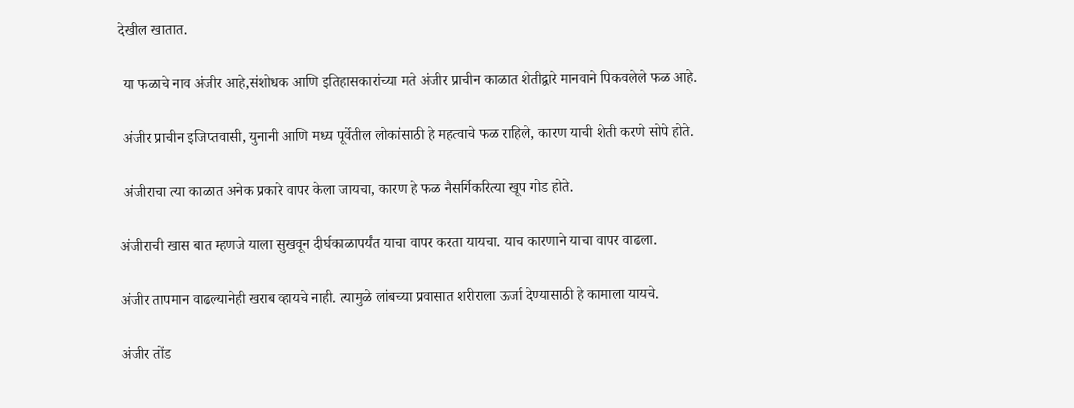देखील खातात.

 या फळाचे नाव अंजीर आहे,संशोधक आणि इतिहासकारांच्या मते अंजीर प्राचीन काळात शेतीद्वारे मानवाने पिकवलेले फळ आहे.

 अंजीर प्राचीन इजिप्तवासी, युनानी आणि मध्य पूर्वेतील लोकांसाठी हे महत्वाचे फळ राहिले, कारण याची शेती करणे सोपे होते.

 अंजीराचा त्या काळात अनेक प्रकारे वापर केला जायचा, कारण हे फळ नैसर्गिकरित्या खूप गोड होते.

अंजीराची खास बात म्हणजे याला सुखवून दीर्घकाळापर्यंत याचा वापर करता यायचा. याच कारणाने याचा वापर वाढला.

अंजीर तापमान वाढल्यानेही खराब व्हायचे नाही. त्यामुळे लांबच्या प्रवासात शरीराला ऊर्जा देण्यासाठी हे कामाला यायचे.

अंजीर तोंड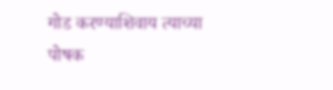गोड करण्याशिवाय त्याच्या पोषक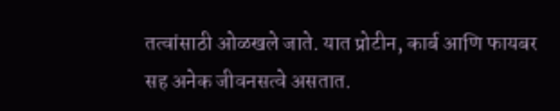तत्वांसाठी ओळखले जाते. यात प्रोटीन, कार्ब आणि फायबर सह अनेक जीवनसत्वे असतात.